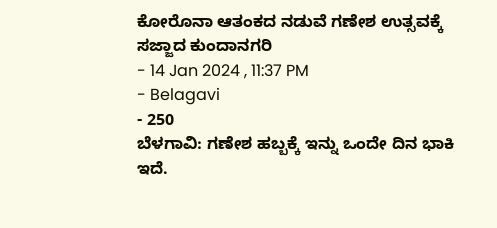ಕೋರೊನಾ ಆತಂಕದ ನಡುವೆ ಗಣೇಶ ಉತ್ಸವಕ್ಕೆ ಸಜ್ಜಾದ ಕುಂದಾನಗರಿ
- 14 Jan 2024 , 11:37 PM
- Belagavi
- 250
ಬೆಳಗಾವಿ: ಗಣೇಶ ಹಬ್ಬಕ್ಕೆ ಇನ್ನು ಒಂದೇ ದಿನ ಭಾಕಿ ಇದೆ.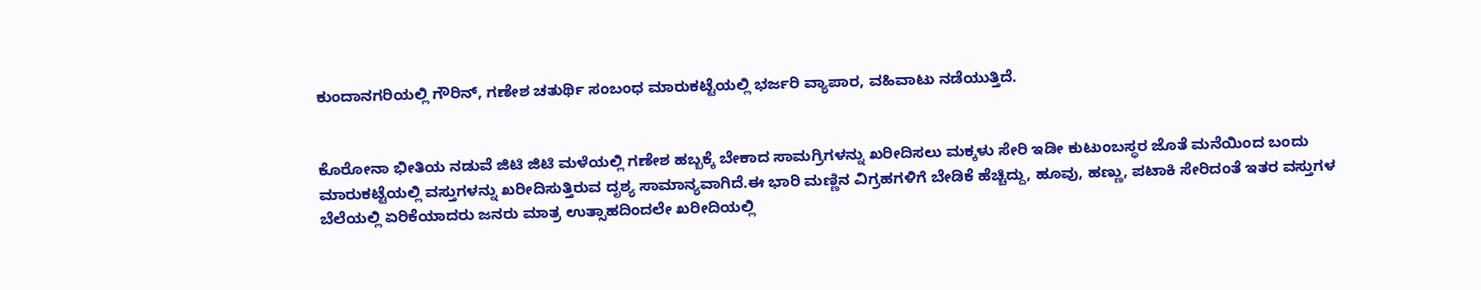ಕುಂದಾನಗರಿಯಲ್ಲಿ ಗೌರಿನ್, ಗಣೇಶ ಚತುರ್ಥಿ ಸಂಬಂಧ ಮಾರುಕಟ್ಟೆಯಲ್ಲಿ ಭರ್ಜರಿ ವ್ಯಾಪಾರ, ವಹಿವಾಟು ನಡೆಯುತ್ತಿದೆ.


ಕೊರೋನಾ ಭೀತಿಯ ನಡುವೆ ಜಿಟಿ ಜಿಟಿ ಮಳೆಯಲ್ಲಿ ಗಣೇಶ ಹಬ್ಬಕ್ಕೆ ಬೇಕಾದ ಸಾಮಗ್ರಿಗಳನ್ನು ಖರೀದಿಸಲು ಮಕ್ಕಳು ಸೇರಿ ಇಡೀ ಕುಟುಂಬಸ್ಥರ ಜೊತೆ ಮನೆಯಿಂದ ಬಂದು ಮಾರುಕಟ್ಟೆಯಲ್ಲಿ ವಸ್ತುಗಳನ್ನು ಖರೀದಿಸುತ್ತಿರುವ ದೃಶ್ಯ ಸಾಮಾನ್ಯವಾಗಿದೆ.ಈ ಭಾರಿ ಮಣ್ಣಿನ ವಿಗ್ರಹಗಳಿಗೆ ಬೇಡಿಕೆ ಹೆಚ್ಚಿದ್ದು, ಹೂವು, ಹಣ್ಣು, ಪಟಾಕಿ ಸೇರಿದಂತೆ ಇತರ ವಸ್ತುಗಳ ಬೆಲೆಯಲ್ಲಿ ಏರಿಕೆಯಾದರು ಜನರು ಮಾತ್ರ ಉತ್ಸಾಹದಿಂದಲೇ ಖರೀದಿಯಲ್ಲಿ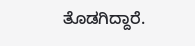ತೊಡಗಿದ್ದಾರೆ.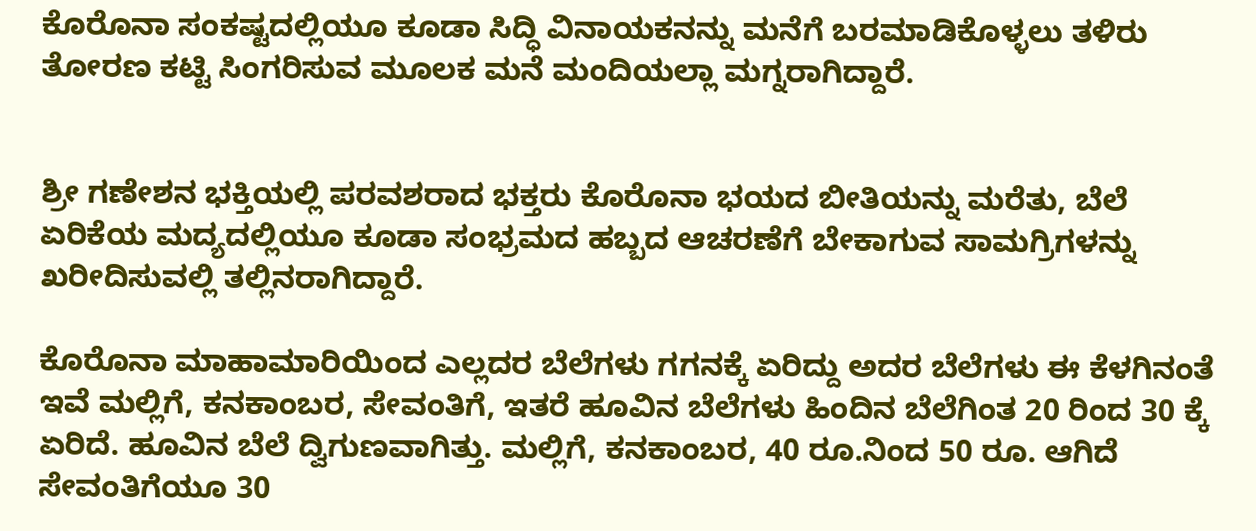ಕೊರೊನಾ ಸಂಕಷ್ಟದಲ್ಲಿಯೂ ಕೂಡಾ ಸಿದ್ಧಿ ವಿನಾಯಕನನ್ನು ಮನೆಗೆ ಬರಮಾಡಿಕೊಳ್ಳಲು ತಳಿರು ತೋರಣ ಕಟ್ಟಿ ಸಿಂಗರಿಸುವ ಮೂಲಕ ಮನೆ ಮಂದಿಯಲ್ಲಾ ಮಗ್ನರಾಗಿದ್ದಾರೆ.


ಶ್ರೀ ಗಣೇಶನ ಭಕ್ತಿಯಲ್ಲಿ ಪರವಶರಾದ ಭಕ್ತರು ಕೊರೊನಾ ಭಯದ ಬೀತಿಯನ್ನು ಮರೆತು, ಬೆಲೆ ಏರಿಕೆಯ ಮದ್ಯದಲ್ಲಿಯೂ ಕೂಡಾ ಸಂಭ್ರಮದ ಹಬ್ಬದ ಆಚರಣೆಗೆ ಬೇಕಾಗುವ ಸಾಮಗ್ರಿಗಳನ್ನು ಖರೀದಿಸುವಲ್ಲಿ ತಲ್ಲಿನರಾಗಿದ್ದಾರೆ.

ಕೊರೊನಾ ಮಾಹಾಮಾರಿಯಿಂದ ಎಲ್ಲದರ ಬೆಲೆಗಳು ಗಗನಕ್ಕೆ ಏರಿದ್ದು ಅದರ ಬೆಲೆಗಳು ಈ ಕೆಳಗಿನಂತೆ ಇವೆ ಮಲ್ಲಿಗೆ, ಕನಕಾಂಬರ, ಸೇವಂತಿಗೆ, ಇತರೆ ಹೂವಿನ ಬೆಲೆಗಳು ಹಿಂದಿನ ಬೆಲೆಗಿಂತ 20 ರಿಂದ 30 ಕ್ಕೆ ಏರಿದೆ. ಹೂವಿನ ಬೆಲೆ ದ್ವಿಗುಣವಾಗಿತ್ತು. ಮಲ್ಲಿಗೆ, ಕನಕಾಂಬರ, 40 ರೂ.ನಿಂದ 50 ರೂ. ಆಗಿದೆ ಸೇವಂತಿಗೆಯೂ 30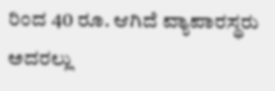ರಿಂದ 40 ರೂ. ಆಗಿದೆ ವ್ಯಾಪಾರಸ್ಥರು ಅದರಲ್ಲು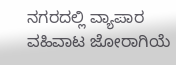ನಗರದಲ್ಲಿ ವ್ಯಾಪಾರ ವಹಿವಾಟ ಜೋರಾಗಿಯೆ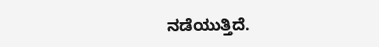ನಡೆಯುತ್ತಿದೆ.